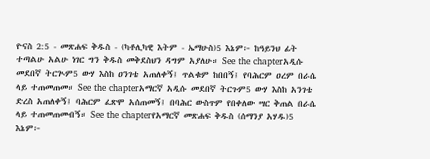ዮናስ 2:5 - መጽሐፍ ቅዱስ - (ካቶሊካዊ እትም - ኤማሁስ)5 እኔም፦ ከዓይንህ ፊት ተጣልሁ አልሁ ነገር ግን ቅዱስ መቅደስህን ዳግም አያለሁ። See the chapterአዲሱ መደበኛ ትርጒም5 ውሃ እስከ ዐንገቴ አጠለቀኝ፤ ጥልቁም ከበበኝ፤ የባሕርም ዐረም በራሴ ላይ ተጠመጠመ። See the chapterአማርኛ አዲሱ መደበኛ ትርጉም5 ውሃ እስከ አንገቴ ድረስ አጠለቀኝ፤ ባሕርም ፈጽሞ አሰጠመኝ፤ በባሕር ውስጥም የበቀለው ሣር ቅጠል በራሴ ላይ ተጠመጠመብኝ። See the chapterየአማርኛ መጽሐፍ ቅዱስ (ሰማንያ አሃዱ)5 እኔም፦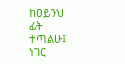ከዐይንህ ፊት ተጣልሁ፤ ነገር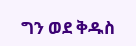ግን ወደ ቅዱስ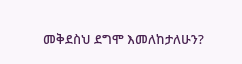መቅደስህ ደግሞ እመለከታለሁን?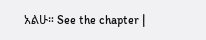አልሁ። See the chapter |